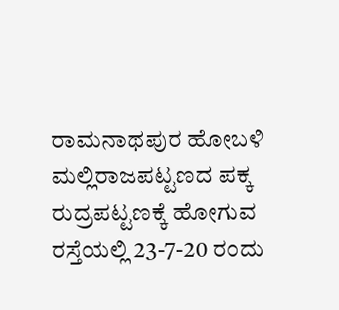ರಾಮನಾಥಪುರ ಹೋಬಳಿ ಮಲ್ಲಿರಾಜಪಟ್ಟಣದ ಪಕ್ಕ ರುದ್ರಪಟ್ಟಣಕ್ಕೆ ಹೋಗುವ ರಸ್ತೆಯಲ್ಲಿ 23-7-20 ರಂದು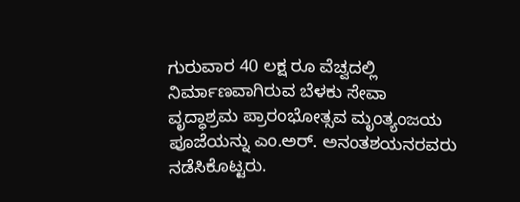ಗುರುವಾರ 40 ಲಕ್ಷ ರೂ ವೆಚ್ವದಲ್ಲಿ ನಿರ್ಮಾಣವಾಗಿರುವ ಬೆಳಕು ಸೇವಾ ವೃದ್ಧಾಶ್ರಮ ಪ್ರಾರಂಭೋತ್ಸವ ಮೃಂತ್ಯಂಜಯ ಪೂಜೆಯನ್ನು ಎಂ.ಅರ್. ಅನಂತಶಯನರವರು ನಡೆಸಿಕೊಟ್ಟರು.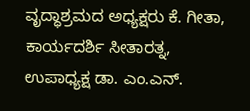ವೃದ್ಧಾಶ್ರಮದ ಅಧ್ಯಕ್ಷರು ಕೆ. ಗೀತಾ, ಕಾರ್ಯದರ್ಶಿ ಸೀತಾರತ್ನ, ಉಪಾಧ್ಯಕ್ಷ ಡಾ. ಎಂ.ಎನ್.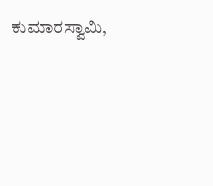ಕುಮಾರಸ್ವಾಮಿ,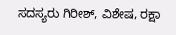ಸದಸ್ಯರು ಗಿರೀಶ್, ವಿಶೇಷ, ರಕ್ಷಾ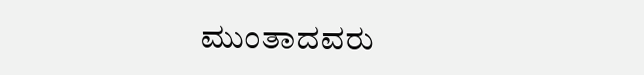ಮುಂತಾದವರು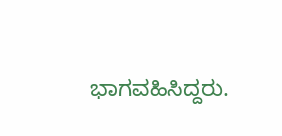ಭಾಗವಹಿಸಿದ್ದರು.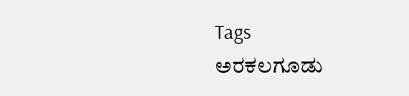Tags
ಅರಕಲಗೂಡು